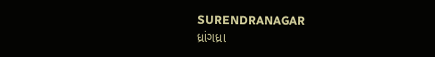SURENDRANAGAR
ધ્રાંગધ્રા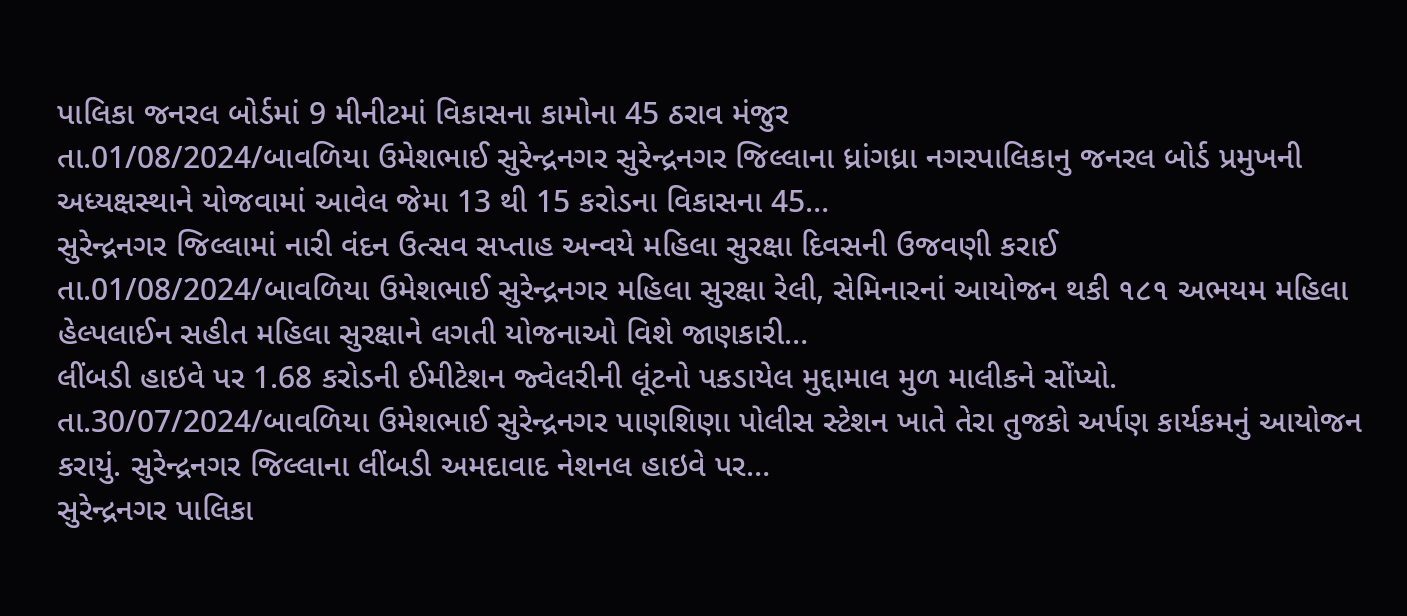પાલિકા જનરલ બોર્ડમાં 9 મીનીટમાં વિકાસના કામોના 45 ઠરાવ મંજુર
તા.01/08/2024/બાવળિયા ઉમેશભાઈ સુરેન્દ્રનગર સુરેન્દ્રનગર જિલ્લાના ધ્રાંગધ્રા નગરપાલિકાનુ જનરલ બોર્ડ પ્રમુખની અધ્યક્ષસ્થાને યોજવામાં આવેલ જેમા 13 થી 15 કરોડના વિકાસના 45…
સુરેન્દ્રનગર જિલ્લામાં નારી વંદન ઉત્સવ સપ્તાહ અન્વયે મહિલા સુરક્ષા દિવસની ઉજવણી કરાઈ
તા.01/08/2024/બાવળિયા ઉમેશભાઈ સુરેન્દ્રનગર મહિલા સુરક્ષા રેલી, સેમિનારનાં આયોજન થકી ૧૮૧ અભયમ મહિલા હેલ્પલાઈન સહીત મહિલા સુરક્ષાને લગતી યોજનાઓ વિશે જાણકારી…
લીંબડી હાઇવે પર 1.68 કરોડની ઈમીટેશન જ્વેલરીની લૂંટનો પકડાયેલ મુદ્દામાલ મુળ માલીકને સોંપ્યો.
તા.30/07/2024/બાવળિયા ઉમેશભાઈ સુરેન્દ્રનગર પાણશિણા પોલીસ સ્ટેશન ખાતે તેરા તુજકો અર્પણ કાર્યકમનું આયોજન કરાયું. સુરેન્દ્રનગર જિલ્લાના લીંબડી અમદાવાદ નેશનલ હાઇવે પર…
સુરેન્દ્રનગર પાલિકા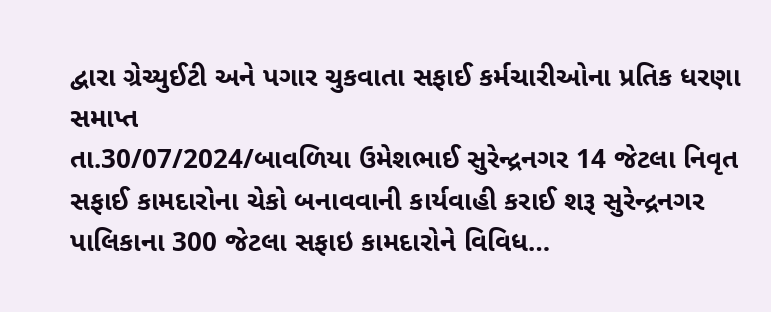દ્વારા ગ્રેચ્યુઈટી અને પગાર ચુકવાતા સફાઈ કર્મચારીઓના પ્રતિક ધરણા સમાપ્ત
તા.30/07/2024/બાવળિયા ઉમેશભાઈ સુરેન્દ્રનગર 14 જેટલા નિવૃત સફાઈ કામદારોના ચેકો બનાવવાની કાર્યવાહી કરાઈ શરૂ સુરેન્દ્રનગર પાલિકાના 300 જેટલા સફાઇ કામદારોને વિવિધ…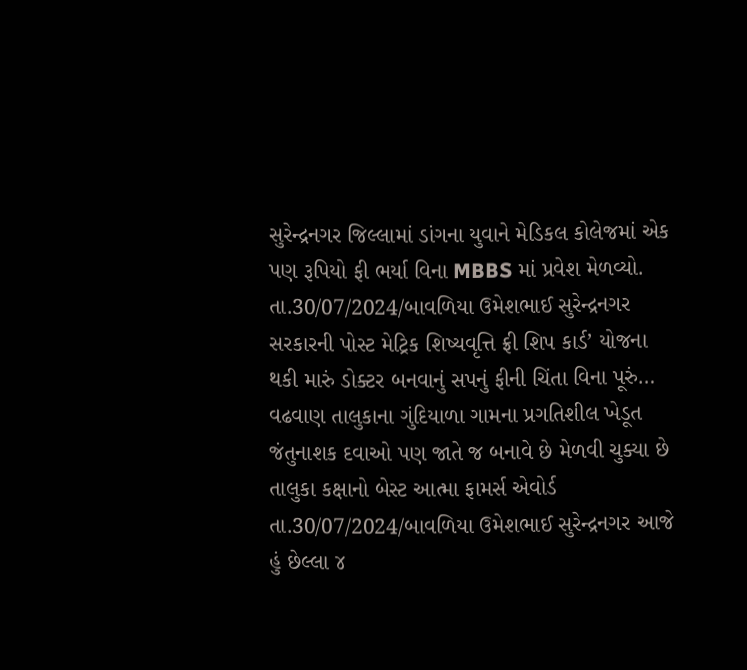સુરેન્દ્રનગર જિલ્લામાં ડાંગના યુવાને મેડિકલ કોલેજમાં એક પણ રૂપિયો ફી ભર્યા વિના MBBS માં પ્રવેશ મેળવ્યો.
તા.30/07/2024/બાવળિયા ઉમેશભાઈ સુરેન્દ્રનગર સરકારની પોસ્ટ મેટ્રિક શિષ્યવૃત્તિ ફ્રી શિપ કાર્ડ’ યોજના થકી મારું ડોક્ટર બનવાનું સપનું ફીની ચિંતા વિના પૂરું…
વઢવાણ તાલુકાના ગુંદિયાળા ગામના પ્રગતિશીલ ખેડૂત જંતુનાશક દવાઓ પણ જાતે જ બનાવે છે મેળવી ચુક્યા છે તાલુકા કક્ષાનો બેસ્ટ આત્મા ફામર્સ એવોર્ડ
તા.30/07/2024/બાવળિયા ઉમેશભાઈ સુરેન્દ્રનગર આજે હું છેલ્લા ૪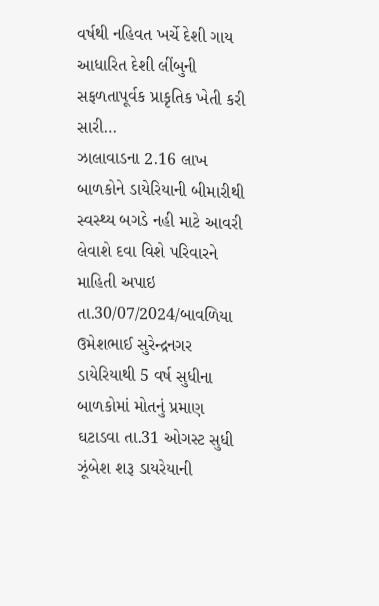વર્ષથી નહિવત ખર્ચે દેશી ગાય આધારિત દેશી લીંબુની સફળતાપૂર્વક પ્રાકૃતિક ખેતી કરી સારી…
ઝાલાવાડના 2.16 લાખ બાળકોને ડાયેરિયાની બીમારીથી સ્વસ્થ્ય બગડે નહી માટે આવરી લેવાશે દવા વિશે પરિવારને માહિતી અપાઇ
તા.30/07/2024/બાવળિયા ઉમેશભાઈ સુરેન્દ્રનગર ડાયેરિયાથી 5 વર્ષ સુધીના બાળકોમાં મોતનું પ્રમાણ ઘટાડવા તા.31 ઓગસ્ટ સુધી ઝૂંબેશ શરૂ ડાયરેયાની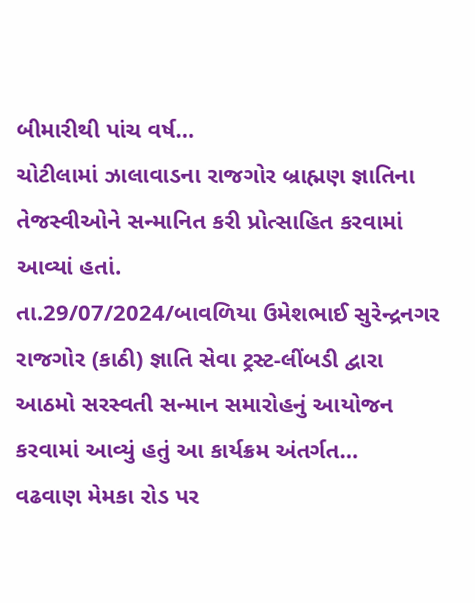બીમારીથી પાંચ વર્ષ…
ચોટીલામાં ઝાલાવાડના રાજગોર બ્રાહ્મણ જ્ઞાતિના તેજસ્વીઓને સન્માનિત કરી પ્રોત્સાહિત કરવામાં આવ્યાં હતાં.
તા.29/07/2024/બાવળિયા ઉમેશભાઈ સુરેન્દ્રનગર રાજગોર (કાઠી) જ્ઞાતિ સેવા ટ્રસ્ટ-લીંબડી દ્વારા આઠમો સરસ્વતી સન્માન સમારોહનું આયોજન કરવામાં આવ્યું હતું આ કાર્યક્રમ અંતર્ગત…
વઢવાણ મેમકા રોડ પર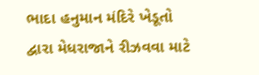ભાદા હનુમાન મંદિરે ખેડૂતો દ્વારા મેધરાજાને રીઝવવા માટે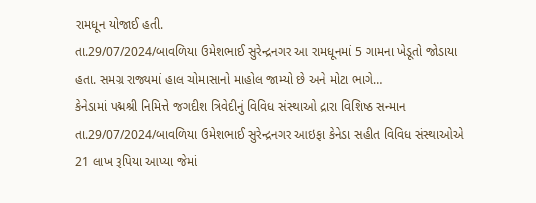રામધૂન યોજાઈ હતી.
તા.29/07/2024/બાવળિયા ઉમેશભાઈ સુરેન્દ્રનગર આ રામધૂનમાં 5 ગામના ખેડૂતો જોડાયા હતા. સમગ્ર રાજ્યમાં હાલ ચોમાસાનો માહોલ જામ્યો છે અને મોટા ભાગે…
કેનેડામાં પદ્મશ્રી નિમિત્તે જગદીશ ત્રિવેદીનું વિવિધ સંસ્થાઓ દ્રારા વિશિષ્ઠ સન્માન
તા.29/07/2024/બાવળિયા ઉમેશભાઈ સુરેન્દ્રનગર આઇફા કેનેડા સહીત વિવિધ સંસ્થાઓએ 21 લાખ રૂપિયા આપ્યા જેમાં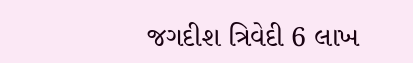જગદીશ ત્રિવેદી 6 લાખ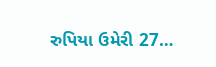રુપિયા ઉમેરી 27…